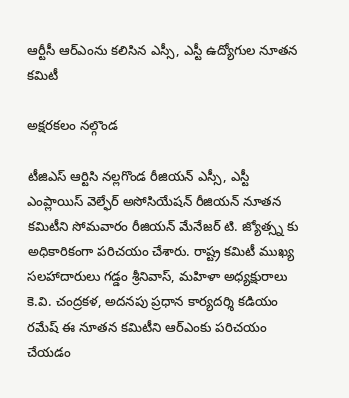ఆర్టీసీ ఆర్‌ఎంను కలిసిన ఎస్సీ, ఎస్టీ ఉద్యోగుల నూతన కమిటీ

అక్షరకలం నల్గొండ

టీజిఎస్ ఆర్టిసి నల్లగొండ రీజియన్ ఎస్సీ, ఎస్టీ ఎంప్లాయిస్ వెల్ఫేర్ అసోసియేషన్ రీజియన్ నూతన కమిటీని సోమవారం రీజియన్ మేనేజర్ టి. జ్యోత్స్న కు అధికారికంగా పరిచయం చేశారు. రాష్ట్ర కమిటీ ముఖ్య సలహాదారులు గడ్డం శ్రీనివాస్, మహిళా అధ్యక్షురాలు కె.వి. చంద్రకళ, అదనపు ప్రధాన కార్యదర్శి కడియం రమేష్ ఈ నూతన కమిటీని ఆర్ఎంకు పరిచయం చేయడం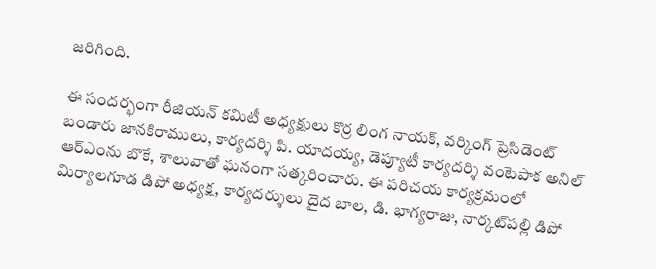జరిగింది.

ఈ సందర్భంగా రీజియన్ కమిటీ అధ్యక్షులు కొర్ర లింగ నాయక్, వర్కింగ్ ప్రెసిడెంట్ బండారు జానకిరాములు, కార్యదర్శి పి. యాదయ్య, డెప్యూటీ కార్యదర్శి వంటెపాక అనిల్ ఆర్ఎంను బొకే, శాలువాతో ఘనంగా సత్కరించారు. ఈ పరిచయ కార్యక్రమంలో మిర్యాలగూడ డిపో అధ్యక్ష, కార్యదర్శులు దైద బాల, డి. భాగ్యరాజు, నార్కట్‌పల్లి డిపో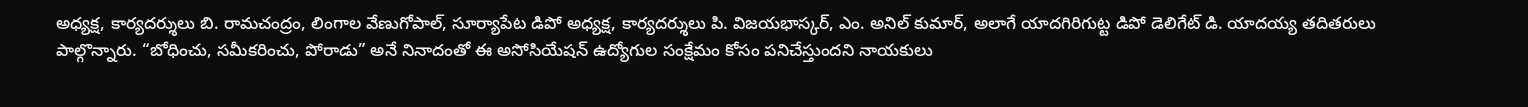అధ్యక్ష, కార్యదర్శులు బి. రామచంద్రం, లింగాల వేణుగోపాల్, సూర్యాపేట డిపో అధ్యక్ష, కార్యదర్శులు పి. విజయభాస్కర్, ఎం. అనిల్ కుమార్, అలాగే యాదగిరిగుట్ట డిపో డెలిగేట్ డి. యాదయ్య తదితరులు పాల్గొన్నారు. “బోధించు, సమీకరించు, పోరాడు” అనే నినాదంతో ఈ అసోసియేషన్ ఉద్యోగుల సంక్షేమం కోసం పనిచేస్తుందని నాయకులు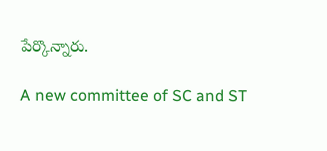పేర్కొన్నారు.

A new committee of SC and ST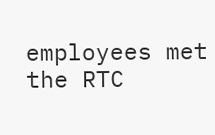employees met the RTC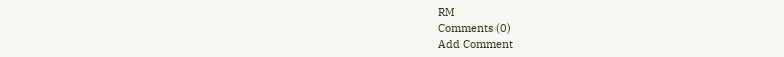RM
Comments (0)
Add Comment